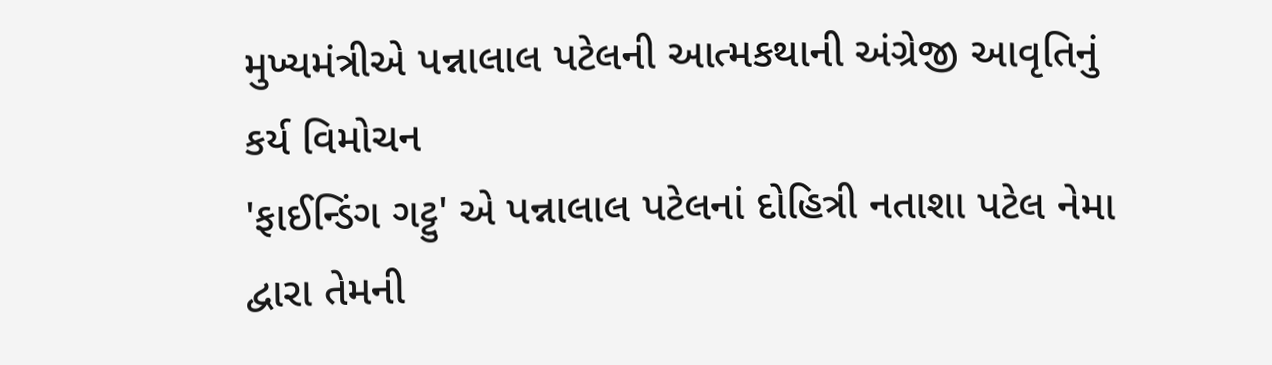મુખ્યમંત્રીએ પન્નાલાલ પટેલની આત્મકથાની અંગ્રેજી આવૃતિનું કર્ય વિમોચન
'ફાઈન્ડિંગ ગટ્ટુ' એ પન્નાલાલ પટેલનાં દોહિત્રી નતાશા પટેલ નેમા દ્વારા તેમની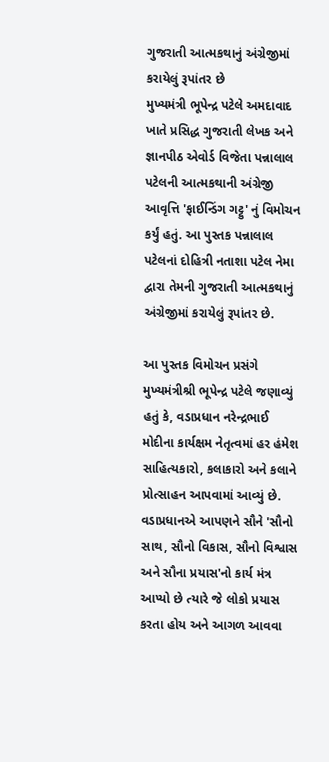ગુજરાતી આત્મકથાનું અંગ્રેજીમાં કરાયેલું રૂપાંતર છે
મુખ્યમંત્રી ભૂપેન્દ્ર પટેલે અમદાવાદ ખાતે પ્રસિદ્ધ ગુજરાતી લેખક અને જ્ઞાનપીઠ એવોર્ડ વિજેતા પન્નાલાલ પટેલની આત્મકથાની અંગ્રેજી આવૃત્તિ 'ફાઈન્ડિંગ ગટ્ટુ' નું વિમોચન કર્યું હતું. આ પુસ્તક પન્નાલાલ પટેલનાં દોહિત્રી નતાશા પટેલ નેમા દ્વારા તેમની ગુજરાતી આત્મકથાનું અંગ્રેજીમાં કરાયેલું રૂપાંતર છે.

આ પુસ્તક વિમોચન પ્રસંગે મુખ્યમંત્રીશ્રી ભૂપેન્દ્ર પટેલે જણાવ્યું હતું કે, વડાપ્રધાન નરેન્દ્રભાઈ મોદીના કાર્યક્ષમ નેતૃત્વમાં હર હંમેશ સાહિત્યકારો, કલાકારો અને કલાને પ્રોત્સાહન આપવામાં આવ્યું છે. વડાપ્રધાનએ આપણને સૌને 'સૌનો સાથ, સૌનો વિકાસ, સૌનો વિશ્વાસ અને સૌના પ્રયાસ'નો કાર્ય મંત્ર આપ્યો છે ત્યારે જે લોકો પ્રયાસ કરતા હોય અને આગળ આવવા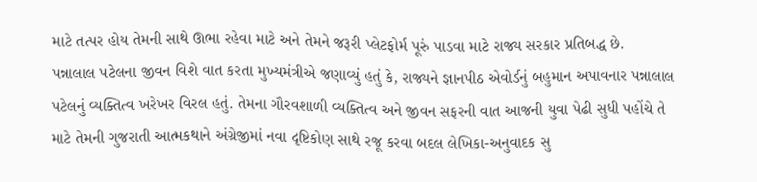માટે તત્પર હોય તેમની સાથે ઊભા રહેવા માટે અને તેમને જરૂરી પ્લેટફોર્મ પૂરું પાડવા માટે રાજ્ય સરકાર પ્રતિબદ્ધ છે.
પન્નાલાલ પટેલના જીવન વિશે વાત કરતા મુખ્યમંત્રીએ જણાવ્યું હતું કે, રાજ્યને જ્ઞાનપીઠ એવોર્ડનું બહુમાન અપાવનાર પન્નાલાલ પટેલનું વ્યક્તિત્વ ખરેખર વિરલ હતું. તેમના ગૌરવશાળી વ્યક્તિત્વ અને જીવન સફરની વાત આજની યુવા પેઢી સુધી પહોંચે તે માટે તેમની ગુજરાતી આત્મકથાને અંગ્રેજીમાં નવા દૃષ્ટિકોણ સાથે રજૂ કરવા બદલ લેખિકા-અનુવાદક સુ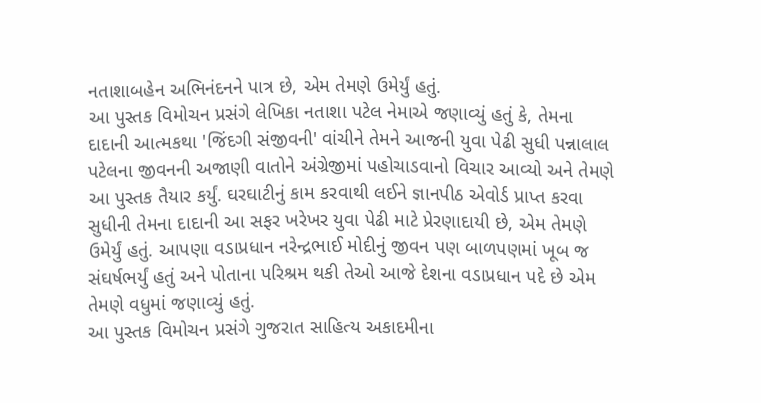નતાશાબહેન અભિનંદનને પાત્ર છે, એમ તેમણે ઉમેર્યું હતું.
આ પુસ્તક વિમોચન પ્રસંગે લેખિકા નતાશા પટેલ નેમાએ જણાવ્યું હતું કે, તેમના દાદાની આત્મકથા 'જિંદગી સંજીવની' વાંચીને તેમને આજની યુવા પેઢી સુધી પન્નાલાલ પટેલના જીવનની અજાણી વાતોને અંગ્રેજીમાં પહોચાડવાનો વિચાર આવ્યો અને તેમણે આ પુસ્તક તૈયાર કર્યું. ઘરઘાટીનું કામ કરવાથી લઈને જ્ઞાનપીઠ એવોર્ડ પ્રાપ્ત કરવા સુધીની તેમના દાદાની આ સફર ખરેખર યુવા પેઢી માટે પ્રેરણાદાયી છે, એમ તેમણે ઉમેર્યું હતું. આપણા વડાપ્રધાન નરેન્દ્રભાઈ મોદીનું જીવન પણ બાળપણમાં ખૂબ જ સંઘર્ષભર્યું હતું અને પોતાના પરિશ્રમ થકી તેઓ આજે દેશના વડાપ્રધાન પદે છે એમ તેમણે વધુમાં જણાવ્યું હતું.
આ પુસ્તક વિમોચન પ્રસંગે ગુજરાત સાહિત્ય અકાદમીના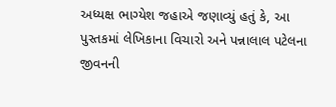અધ્યક્ષ ભાગ્યેશ જહાએ જણાવ્યું હતું કે, આ પુસ્તકમાં લેખિકાના વિચારો અને પન્નાલાલ પટેલના જીવનની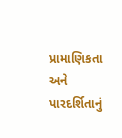પ્રામાણિકતા અને પારદર્શિતાનું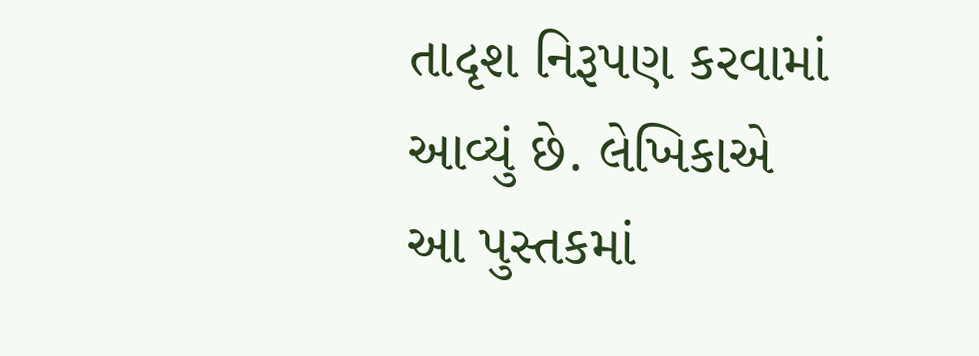તાદૃશ નિરૂપણ કરવામાં આવ્યું છે. લેખિકાએ આ પુસ્તકમાં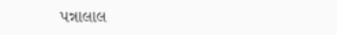પન્નાલાલ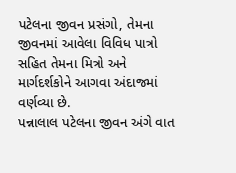પટેલના જીવન પ્રસંગો, તેમના જીવનમાં આવેલા વિવિધ પાત્રો સહિત તેમના મિત્રો અને માર્ગદર્શકોને આગવા અંદાજમાં વર્ણવ્યા છે.
પન્નાલાલ પટેલના જીવન અંગે વાત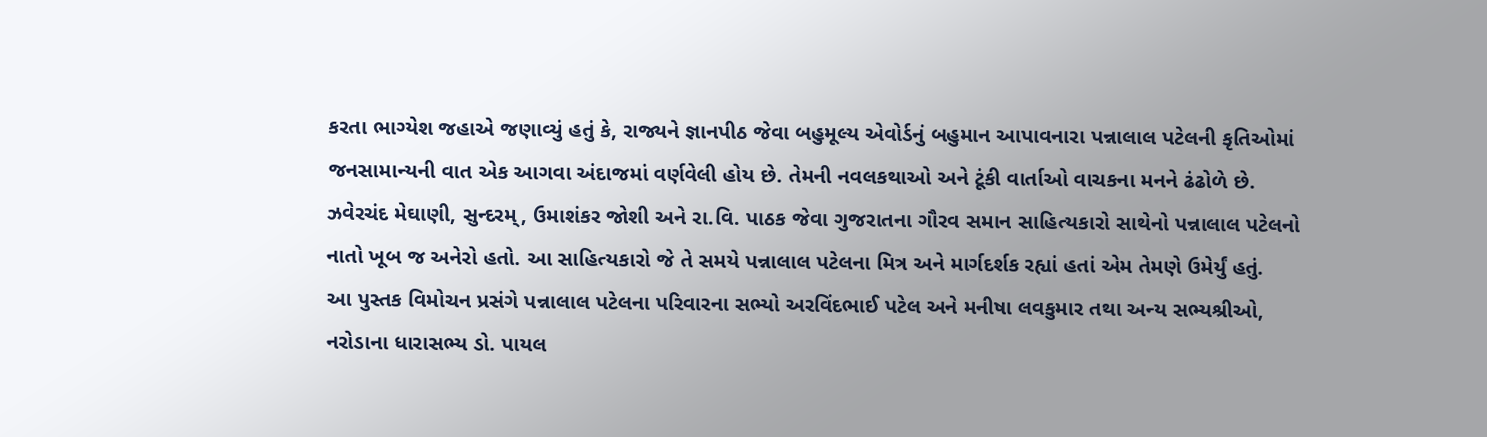કરતા ભાગ્યેશ જહાએ જણાવ્યું હતું કે, રાજ્યને જ્ઞાનપીઠ જેવા બહુમૂલ્ય એવોર્ડનું બહુમાન આપાવનારા પન્નાલાલ પટેલની કૃતિઓમાં જનસામાન્યની વાત એક આગવા અંદાજમાં વર્ણવેલી હોય છે. તેમની નવલકથાઓ અને ટૂંકી વાર્તાઓ વાચકના મનને ઢંઢોળે છે. ઝવેરચંદ મેઘાણી, સુન્દરમ્, ઉમાશંકર જોશી અને રા.વિ. પાઠક જેવા ગુજરાતના ગૌરવ સમાન સાહિત્યકારો સાથેનો પન્નાલાલ પટેલનો નાતો ખૂબ જ અનેરો હતો. આ સાહિત્યકારો જે તે સમયે પન્નાલાલ પટેલના મિત્ર અને માર્ગદર્શક રહ્યાં હતાં એમ તેમણે ઉમેર્યું હતું.
આ પુસ્તક વિમોચન પ્રસંગે પન્નાલાલ પટેલના પરિવારના સભ્યો અરવિંદભાઈ પટેલ અને મનીષા લવકુમાર તથા અન્ય સભ્યશ્રીઓ, નરોડાના ધારાસભ્ય ડો. પાયલ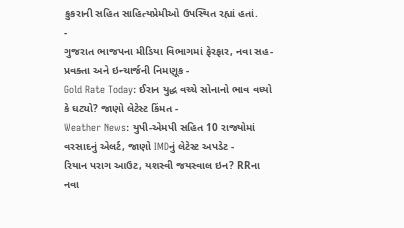કુકરાની સહિત સાહિત્યપ્રેમીઓ ઉપસ્થિત રહ્યાં હતાં.
-
ગુજરાત ભાજપના મીડિયા વિભાગમાં ફેરફાર, નવા સહ-પ્રવક્તા અને ઇન્ચાર્જની નિમણૂક -
Gold Rate Today: ઈરાન યુદ્ધ વચ્ચે સોનાનો ભાવ વધ્યો કે ઘટ્યો? જાણો લેટેસ્ટ કિંમત -
Weather News: યુપી-એમપી સહિત 10 રાજ્યોમાં વરસાદનું એલર્ટ, જાણો IMDનું લેટેસ્ટ અપડેટ -
રિયાન પરાગ આઉટ, યશસ્વી જયસ્વાલ ઇન? RRના નવા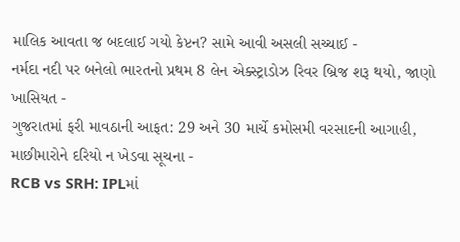માલિક આવતા જ બદલાઈ ગયો કેપ્ટન? સામે આવી અસલી સચ્ચાઈ -
નર્મદા નદી પર બનેલો ભારતનો પ્રથમ 8 લેન એક્સ્ટ્રાડોઝ રિવર બ્રિજ શરૂ થયો, જાણો ખાસિયત -
ગુજરાતમાં ફરી માવઠાની આફત: 29 અને 30 માર્ચે કમોસમી વરસાદની આગાહી, માછીમારોને દરિયો ન ખેડવા સૂચના -
RCB vs SRH: IPLમાં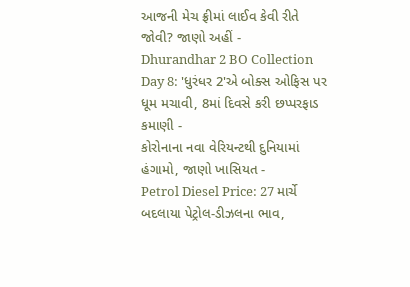આજની મેચ ફ્રીમાં લાઈવ કેવી રીતે જોવી? જાણો અહીં -
Dhurandhar 2 BO Collection Day 8: 'ધુરંધર 2'એ બોક્સ ઓફિસ પર ધૂમ મચાવી, 8માં દિવસે કરી છપ્પરફાડ કમાણી -
કોરોનાના નવા વેરિયન્ટથી દુનિયામાં હંગામો, જાણો ખાસિયત -
Petrol Diesel Price: 27 માર્ચે બદલાયા પેટ્રોલ-ડીઝલના ભાવ,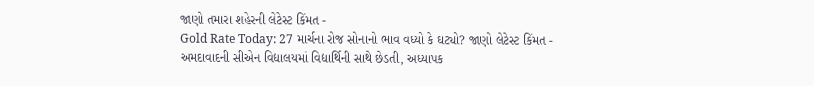જાણો તમારા શહેરની લેટેસ્ટ કિંમત -
Gold Rate Today: 27 માર્ચના રોજ સોનાનો ભાવ વધ્યો કે ઘટ્યો? જાણો લેટેસ્ટ કિંમત -
અમદાવાદની સીએન વિદ્યાલયમાં વિદ્યાર્થિની સાથે છેડતી, અધ્યાપક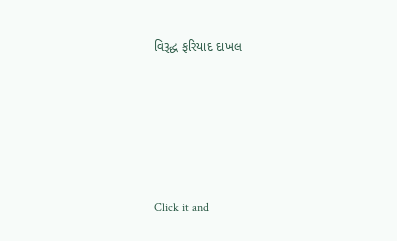વિરૂદ્ધ ફરિયાદ દાખલ









Click it and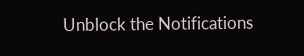Unblock the Notifications